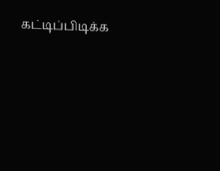கட்டிப்பிடிக்க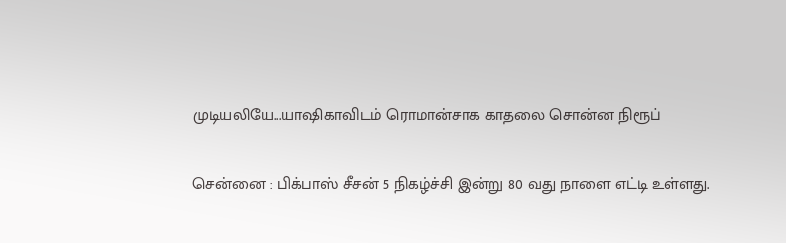முடியலியே...யாஷிகாவிடம் ரொமான்சாக காதலை சொன்ன நிரூப்

சென்னை : பிக்பாஸ் சீசன் 5 நிகழ்ச்சி இன்று 80 வது நாளை எட்டி உள்ளது.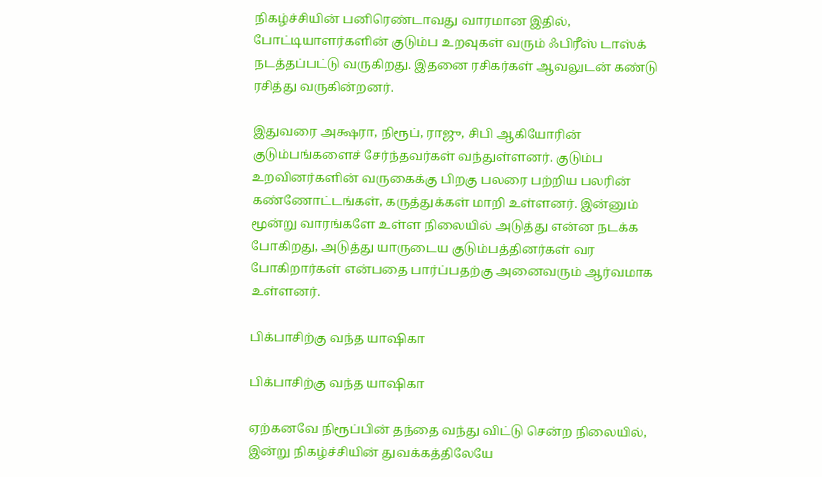நிகழ்ச்சியின் பனிரெண்டாவது வாரமான இதில், போட்டியாளர்களின் குடும்ப உறவுகள் வரும் ஃபிரீஸ் டாஸ்க் நடத்தப்பட்டு வருகிறது. இதனை ரசிகர்கள் ஆவலுடன் கண்டு ரசித்து வருகின்றனர்.

இதுவரை அக்ஷரா, நிரூப், ராஜு, சிபி ஆகியோரின் குடும்பங்களைச் சேர்ந்தவர்கள் வந்துள்ளனர். குடும்ப உறவினர்களின் வருகைக்கு பிறகு பலரை பற்றிய பலரின் கண்ணோட்டங்கள், கருத்துக்கள் மாறி உள்ளனர். இன்னும் மூன்று வாரங்களே உள்ள நிலையில் அடுத்து என்ன நடக்க போகிறது, அடுத்து யாருடைய குடும்பத்தினர்கள் வர போகிறார்கள் என்பதை பார்ப்பதற்கு அனைவரும் ஆர்வமாக உள்ளனர்.

பிக்பாசிற்கு வந்த யாஷிகா

பிக்பாசிற்கு வந்த யாஷிகா

ஏற்கனவே நிரூப்பின் தந்தை வந்து விட்டு சென்ற நிலையில், இன்று நிகழ்ச்சியின் துவக்கத்திலேயே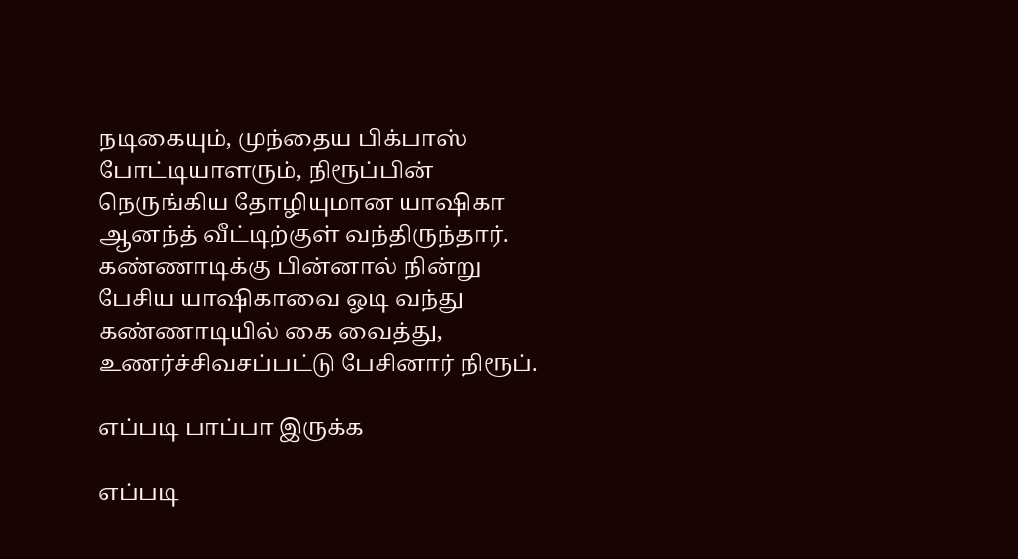நடிகையும், முந்தைய பிக்பாஸ் போட்டியாளரும், நிரூப்பின் நெருங்கிய தோழியுமான யாஷிகா ஆனந்த் வீட்டிற்குள் வந்திருந்தார். கண்ணாடிக்கு பின்னால் நின்று பேசிய யாஷிகாவை ஓடி வந்து கண்ணாடியில் கை வைத்து, உணர்ச்சிவசப்பட்டு பேசினார் நிரூப்.

எப்படி பாப்பா இருக்க

எப்படி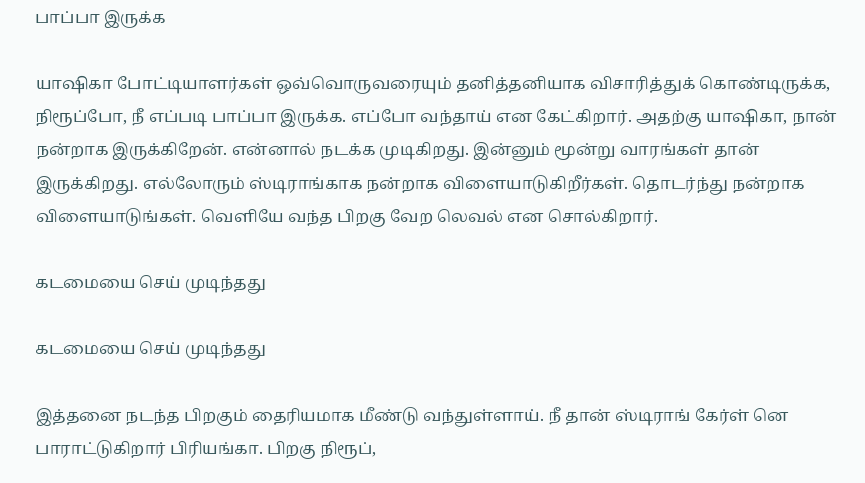பாப்பா இருக்க

யாஷிகா போட்டியாளர்கள் ஒவ்வொருவரையும் தனித்தனியாக விசாரித்துக் கொண்டிருக்க, நிரூப்போ, நீ எப்படி பாப்பா இருக்க. எப்போ வந்தாய் என கேட்கிறார். அதற்கு யாஷிகா, நான் நன்றாக இருக்கிறேன். என்னால் நடக்க முடிகிறது. இன்னும் மூன்று வாரங்கள் தான் இருக்கிறது. எல்லோரும் ஸ்டிராங்காக நன்றாக விளையாடுகிறீர்கள். தொடர்ந்து நன்றாக விளையாடுங்கள். வெளியே வந்த பிறகு வேற லெவல் என சொல்கிறார்.

கடமையை செய் முடிந்தது

கடமையை செய் முடிந்தது

இத்தனை நடந்த பிறகும் தைரியமாக மீண்டு வந்துள்ளாய். நீ தான் ஸ்டிராங் கேர்ள் னெ பாராட்டுகிறார் பிரியங்கா. பிறகு நிரூப்,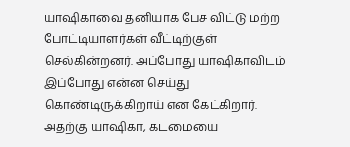யாஷிகாவை தனியாக பேச விட்டு மற்ற போட்டியாளர்கள் வீட்டிற்குள் செல்கின்றனர். அப்போது யாஷிகாவிடம் இப்போது என்ன செய்து கொண்டிருக்கிறாய் என கேட்கிறார். அதற்கு யாஷிகா, கடமையை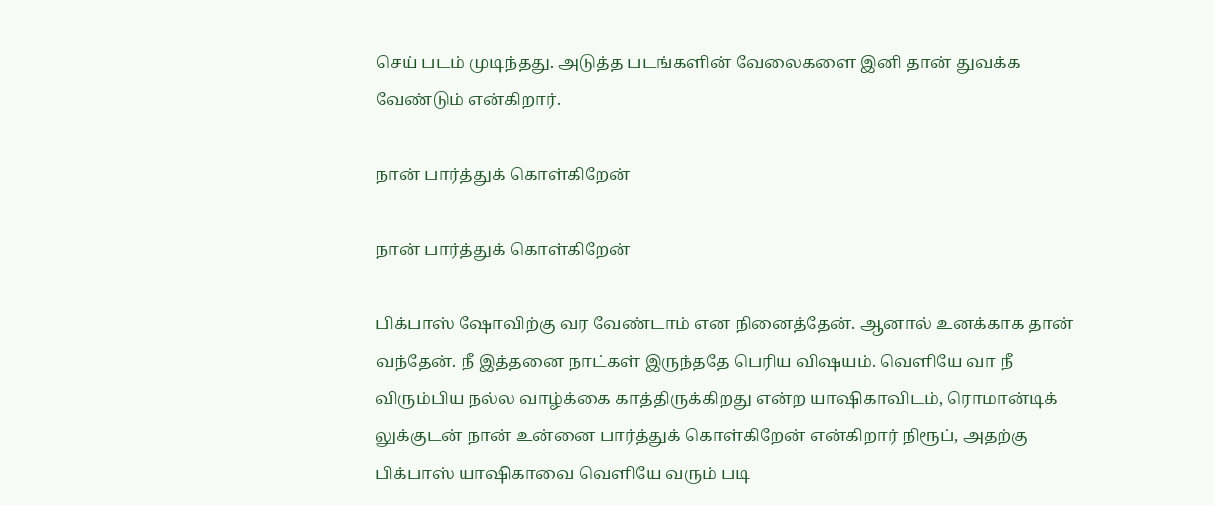செய் படம் முடிந்தது. அடுத்த படங்களின் வேலைகளை இனி தான் துவக்க வேண்டும் என்கிறார்.

நான் பார்த்துக் கொள்கிறேன்

நான் பார்த்துக் கொள்கிறேன்

பிக்பாஸ் ஷோவிற்கு வர வேண்டாம் என நினைத்தேன். ஆனால் உனக்காக தான் வந்தேன். நீ இத்தனை நாட்கள் இருந்ததே பெரிய விஷயம். வெளியே வா நீ விரும்பிய நல்ல வாழ்க்கை காத்திருக்கிறது என்ற யாஷிகாவிடம், ரொமான்டிக் லுக்குடன் நான் உன்னை பார்த்துக் கொள்கிறேன் என்கிறார் நிரூப், அதற்கு பிக்பாஸ் யாஷிகாவை வெளியே வரும் படி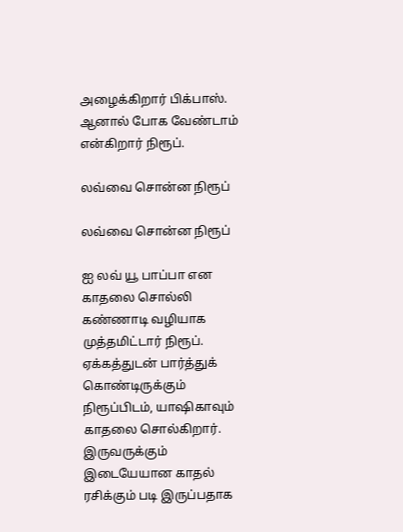அழைக்கிறார் பிக்பாஸ். ஆனால் போக வேண்டாம் என்கிறார் நிரூப்.

லவ்வை சொன்ன நிரூப்

லவ்வை சொன்ன நிரூப்

ஐ லவ் யூ பாப்பா என காதலை சொல்லி கண்ணாடி வழியாக முத்தமிட்டார் நிரூப். ஏக்கத்துடன் பார்த்துக் கொண்டிருக்கும் நிரூப்பிடம், யாஷிகாவும் காதலை சொல்கிறார். இருவருக்கும் இடையேயான காதல் ரசிக்கும் படி இருப்பதாக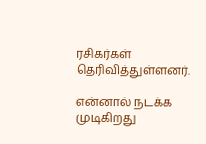ரசிகர்கள் தெரிவித்துள்ளனர்.

என்னால் நடக்க முடிகிறது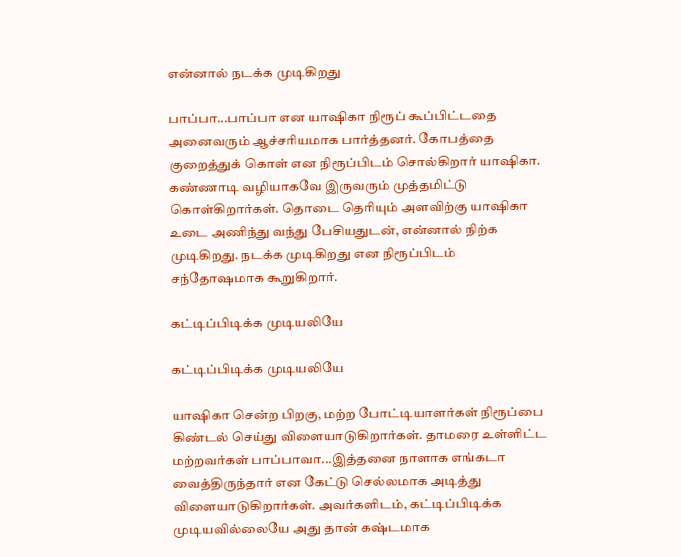என்னால் நடக்க முடிகிறது

பாப்பா...பாப்பா என யாஷிகா நிரூப் கூப்பிட்டதை அனைவரும் ஆச்சரியமாக பார்த்தனர். கோபத்தை குறைத்துக் கொள் என நிரூப்பிடம் சொல்கிறார் யாஷிகா. கண்ணாடி வழியாகவே இருவரும் முத்தமிட்டு கொள்கிறார்கள். தொடை தெரியும் அளவிற்கு யாஷிகா உடை அணிந்து வந்து பேசியதுடன், என்னால் நிற்க முடிகிறது. நடக்க முடிகிறது என நிரூப்பிடம் சந்தோஷமாக கூறுகிறார்.

கட்டிப்பிடிக்க முடியலியே

கட்டிப்பிடிக்க முடியலியே

யாஷிகா சென்ற பிறகு, மற்ற போட்டியாளர்கள் நிரூப்பை கிண்டல் செய்து விளையாடுகிறார்கள். தாமரை உள்ளிட்ட மற்றவர்கள் பாப்பாவா...இத்தனை நாளாக எங்கடா வைத்திருந்தார் என கேட்டு செல்லமாக அடித்து விளையாடுகிறார்கள். அவர்களிடம், கட்டிப்பிடிக்க முடியவில்லையே அது தான் கஷ்டமாக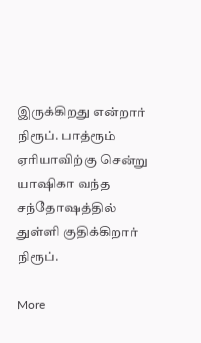இருக்கிறது என்றார் நிரூப். பாத்ரூம் ஏரியாவிற்கு சென்று யாஷிகா வந்த சந்தோஷத்தில் துள்ளி குதிக்கிறார் நிரூப்.

More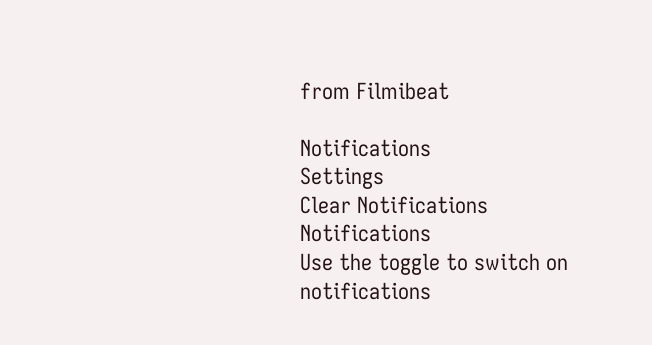from Filmibeat

Notifications
Settings
Clear Notifications
Notifications
Use the toggle to switch on notifications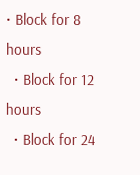• Block for 8 hours
  • Block for 12 hours
  • Block for 24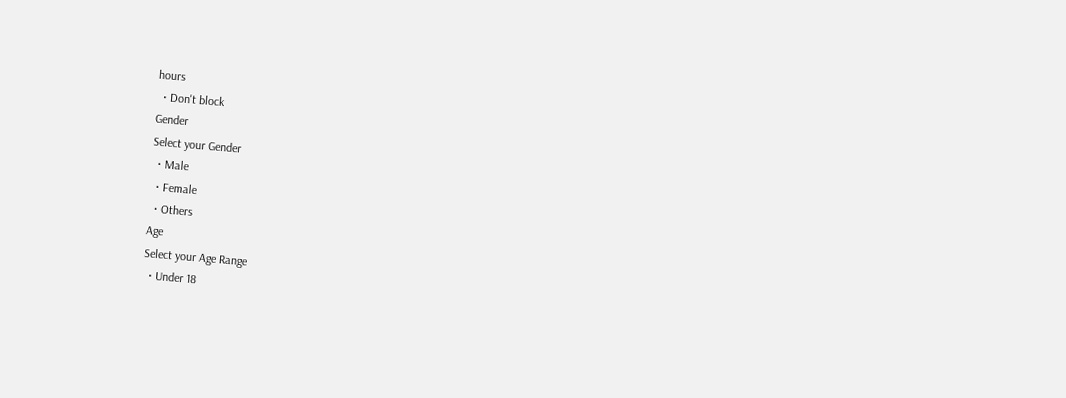hours
  • Don't block
Gender
Select your Gender
  • Male
  • Female
  • Others
Age
Select your Age Range
  • Under 18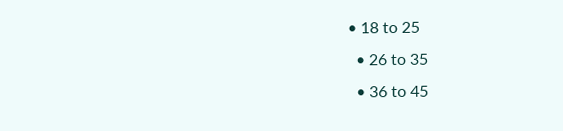• 18 to 25
  • 26 to 35
  • 36 to 45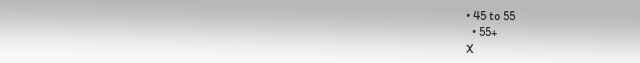• 45 to 55
  • 55+
X